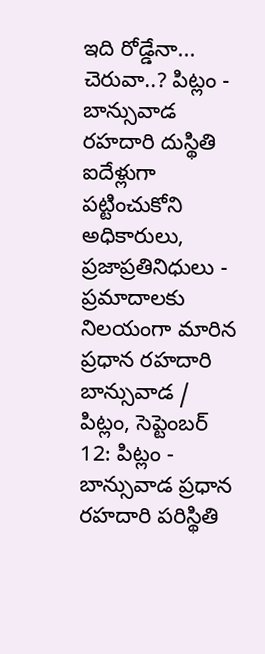ఇది రోడ్డేనా... చెరువా..? పిట్లం - బాన్సువాడ రహదారి దుస్థితి
ఐదేళ్లుగా పట్టించుకోని అధికారులు, ప్రజాప్రతినిధులు - ప్రమాదాలకు నిలయంగా మారిన ప్రధాన రహదారి
బాన్సువాడ / పిట్లం, సెప్టెంబర్ 12: పిట్లం - బాన్సువాడ ప్రధాన రహదారి పరిస్థితి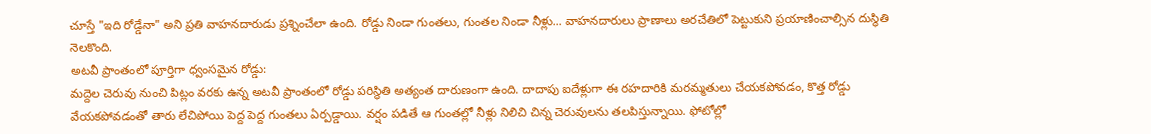చూస్తే "ఇది రోడ్డేనా" అని ప్రతి వాహనదారుడు ప్రశ్నించేలా ఉంది. రోడ్డు నిండా గుంతలు, గుంతల నిండా నీళ్లు... వాహనదారులు ప్రాణాలు అరచేతిలో పెట్టుకుని ప్రయాణించాల్సిన దుస్థితి నెలకొంది.
అటవీ ప్రాంతంలో పూర్తిగా ధ్వంసమైన రోడ్డు:
మద్దెల చెరువు నుంచి పిట్లం వరకు ఉన్న అటవీ ప్రాంతంలో రోడ్డు పరిస్థితి అత్యంత దారుణంగా ఉంది. దాదాపు ఐదేళ్లుగా ఈ రహదారికి మరమ్మతులు చేయకపోవడం, కొత్త రోడ్డు వేయకపోవడంతో తారు లేచిపోయి పెద్ద పెద్ద గుంతలు ఏర్పడ్డాయి. వర్షం పడితే ఆ గుంతల్లో నీళ్లు నిలిచి చిన్న చెరువులను తలపిస్తున్నాయి. ఫోటోల్లో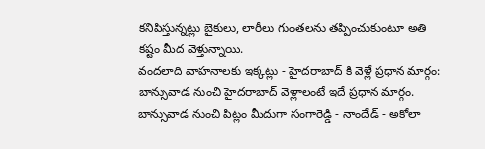కనిపిస్తున్నట్లు బైకులు, లారీలు గుంతలను తప్పించుకుంటూ అతి కష్టం మీద వెళ్తున్నాయి.
వందలాది వాహనాలకు ఇక్కట్లు - హైదరాబాద్ కి వెళ్లే ప్రధాన మార్గం:
బాన్సువాడ నుంచి హైదరాబాద్ వెళ్లాలంటే ఇదే ప్రధాన మార్గం. బాన్సువాడ నుంచి పిట్లం మీదుగా సంగారెడ్డి - నాందేడ్ - అకోలా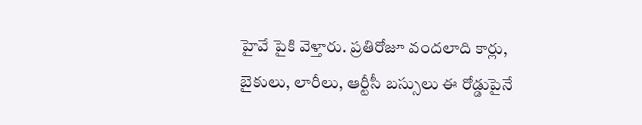హైవే పైకి వెళ్తారు. ప్రతిరోజూ వందలాది కార్లు, బైకులు, లారీలు, ఆర్టీసీ బస్సులు ఈ రోడ్డుపైనే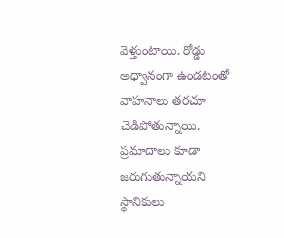వెళ్తుంటాయి. రోడ్డు అధ్వానంగా ఉండటంతో వాహనాలు తరచూ చెడిపోతున్నాయి. ప్రమాదాలు కూడా జరుగుతున్నాయని స్థానికులు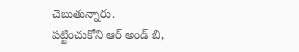చెబుతున్నారు.
పట్టించుకోని ఆర్ అండ్ బి,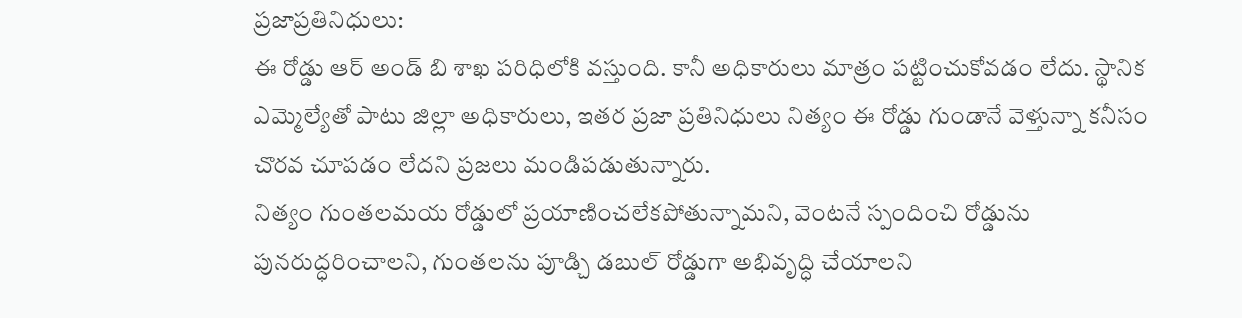ప్రజాప్రతినిధులు:
ఈ రోడ్డు ఆర్ అండ్ బి శాఖ పరిధిలోకి వస్తుంది. కానీ అధికారులు మాత్రం పట్టించుకోవడం లేదు. స్థానిక ఎమ్మెల్యేతో పాటు జిల్లా అధికారులు, ఇతర ప్రజా ప్రతినిధులు నిత్యం ఈ రోడ్డు గుండానే వెళ్తున్నా కనీసం చొరవ చూపడం లేదని ప్రజలు మండిపడుతున్నారు.
నిత్యం గుంతలమయ రోడ్డులో ప్రయాణించలేకపోతున్నామని, వెంటనే స్పందించి రోడ్డును పునరుద్ధరించాలని, గుంతలను పూడ్చి డబుల్ రోడ్డుగా అభివృద్ధి చేయాలని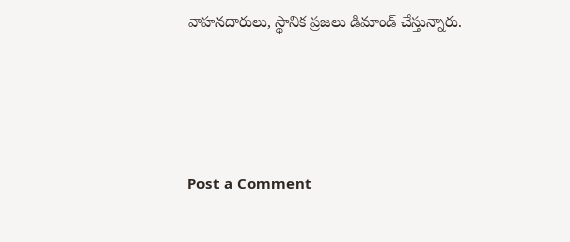వాహనదారులు, స్థానిక ప్రజలు డిమాండ్ చేస్తున్నారు.




Post a Comment